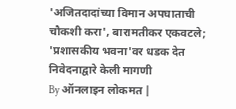'अजितदादांच्या विमान अपघाताची चौकशी करा', बारामतीकर एकवटले; 'प्रशासकीय भवना'वर धडक देत निवेदनाद्वारे केली मागणी
By ऑनलाइन लोकमत |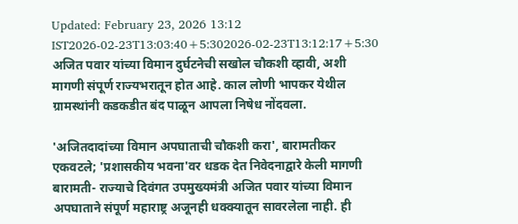Updated: February 23, 2026 13:12 IST2026-02-23T13:03:40+5:302026-02-23T13:12:17+5:30
अजित पवार यांच्या विमान दुर्घटनेची सखोल चौकशी व्हावी, अशी मागणी संपूर्ण राज्यभरातून होत आहे. काल लोणी भापकर येथील ग्रामस्थांनी कडकडीत बंद पाळून आपला निषेध नोंदवला.

'अजितदादांच्या विमान अपघाताची चौकशी करा', बारामतीकर एकवटले; 'प्रशासकीय भवना'वर धडक देत निवेदनाद्वारे केली मागणी
बारामती- राज्याचे दिवंगत उपमुख्यमंत्री अजित पवार यांच्या विमान अपघाताने संपूर्ण महाराष्ट्र अजूनही धक्क्यातून सावरलेला नाही. ही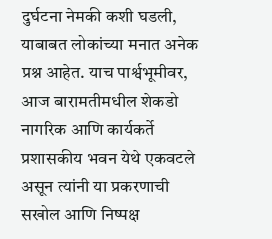दुर्घटना नेमकी कशी घडली, याबाबत लोकांच्या मनात अनेक प्रश्न आहेत. याच पार्श्वभूमीवर, आज बारामतीमधील शेकडो नागरिक आणि कार्यकर्ते प्रशासकीय भवन येथे एकवटले असून त्यांनी या प्रकरणाची सखोल आणि निष्पक्ष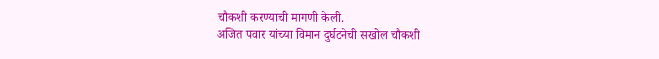चौकशी करण्याची मागणी केली.
अजित पवार यांच्या विमान दुर्घटनेची सखोल चौकशी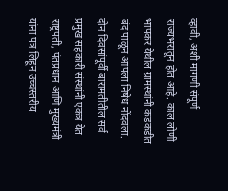व्हावी, अशी मागणी संपूर्ण राज्यभरातून होत आहे. काल लोणी भापकर येथील ग्रामस्थांनी कडकडीत बंद पाळून आपला निषेध नोंदवला.
दोन दिवसांपूर्वी बारामतीतील सर्व प्रमुख सहकारी संस्थांनी एकत्र येत राष्ट्रपती, पंतप्रधान आणि मुख्यमंत्री यांना पत्र लिहून उच्चस्तरीय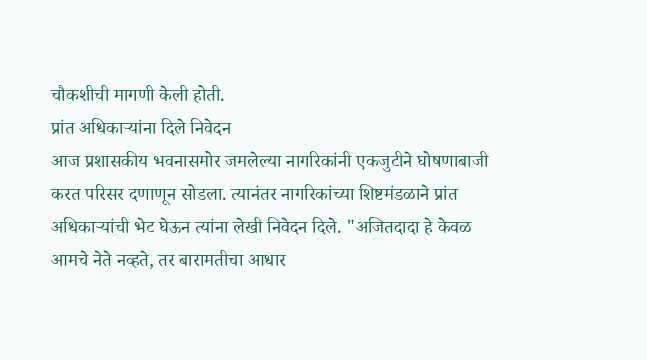चौकशीची मागणी केली होती.
प्रांत अधिकाऱ्यांना दिले निवेदन
आज प्रशासकीय भवनासमोर जमलेल्या नागरिकांनी एकजुटीने घोषणाबाजी करत परिसर दणाणून सोडला. त्यानंतर नागरिकांच्या शिष्टमंडळाने प्रांत अधिकाऱ्यांची भेट घेऊन त्यांना लेखी निवेदन दिले. "अजितदादा हे केवळ आमचे नेते नव्हते, तर बारामतीचा आधार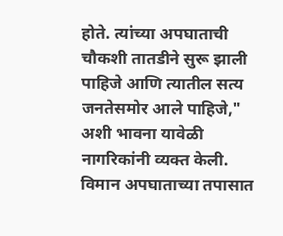होते. त्यांच्या अपघाताची चौकशी तातडीने सुरू झाली पाहिजे आणि त्यातील सत्य जनतेसमोर आले पाहिजे," अशी भावना यावेळी नागरिकांनी व्यक्त केली.
विमान अपघाताच्या तपासात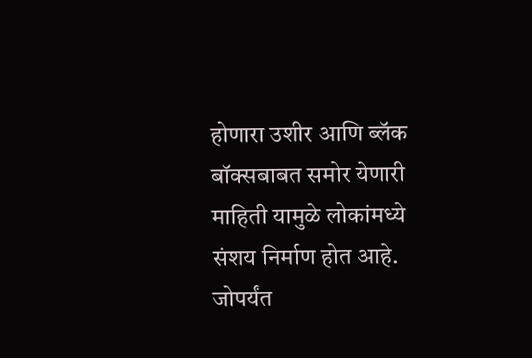होणारा उशीर आणि ब्लॅक बॉक्सबाबत समोर येणारी माहिती यामुळे लोकांमध्ये संशय निर्माण होत आहे. जोपर्यंत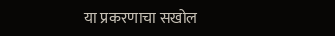या प्रकरणाचा सखोल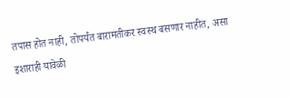तपास होत नाही, तोपर्यंत बारामतीकर स्वस्थ बसणार नाहीत, असा इशाराही यावेळी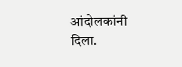आंदोलकांनी दिला.